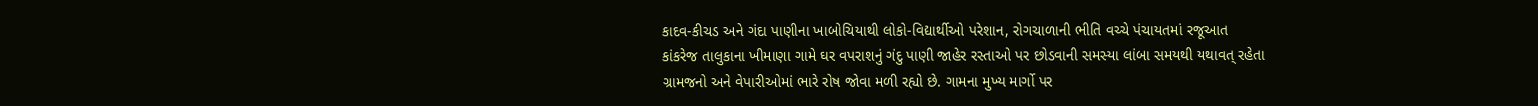કાદવ-કીચડ અને ગંદા પાણીના ખાબોચિયાથી લોકો-વિદ્યાર્થીઓ પરેશાન, રોગચાળાની ભીતિ વચ્ચે પંચાયતમાં રજૂઆત
કાંકરેજ તાલુકાના ખીમાણા ગામે ઘર વપરાશનું ગંદુ પાણી જાહેર રસ્તાઓ પર છોડવાની સમસ્યા લાંબા સમયથી યથાવત્ રહેતા ગ્રામજનો અને વેપારીઓમાં ભારે રોષ જોવા મળી રહ્યો છે. ગામના મુખ્ય માર્ગો પર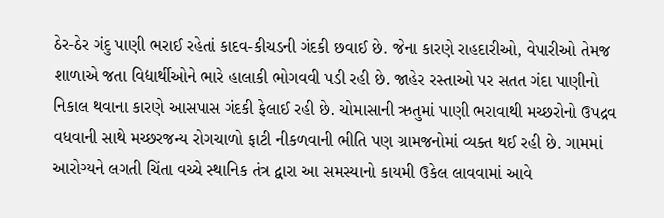ઠેર-ઠેર ગંદુ પાણી ભરાઈ રહેતાં કાદવ-કીચડની ગંદકી છવાઈ છે. જેના કારણે રાહદારીઓ, વેપારીઓ તેમજ શાળાએ જતા વિદ્યાર્થીઓને ભારે હાલાકી ભોગવવી પડી રહી છે. જાહેર રસ્તાઓ પર સતત ગંદા પાણીનો નિકાલ થવાના કારણે આસપાસ ગંદકી ફેલાઈ રહી છે. ચોમાસાની ઋતુમાં પાણી ભરાવાથી મચ્છરોનો ઉપદ્રવ વધવાની સાથે મચ્છરજન્ય રોગચાળો ફાટી નીકળવાની ભીતિ પણ ગ્રામજનોમાં વ્યક્ત થઈ રહી છે. ગામમાં આરોગ્યને લગતી ચિંતા વચ્ચે સ્થાનિક તંત્ર દ્વારા આ સમસ્યાનો કાયમી ઉકેલ લાવવામાં આવે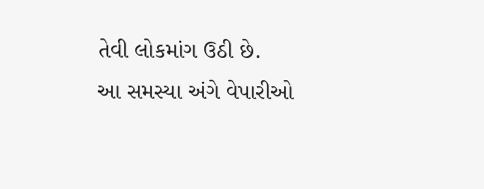તેવી લોકમાંગ ઉઠી છે.
આ સમસ્યા અંગે વેપારીઓ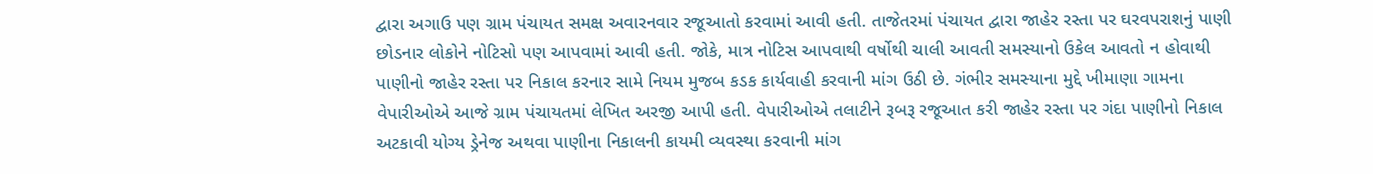દ્વારા અગાઉ પણ ગ્રામ પંચાયત સમક્ષ અવારનવાર રજૂઆતો કરવામાં આવી હતી. તાજેતરમાં પંચાયત દ્વારા જાહેર રસ્તા પર ઘરવપરાશનું પાણી છોડનાર લોકોને નોટિસો પણ આપવામાં આવી હતી. જોકે, માત્ર નોટિસ આપવાથી વર્ષોથી ચાલી આવતી સમસ્યાનો ઉકેલ આવતો ન હોવાથી પાણીનો જાહેર રસ્તા પર નિકાલ કરનાર સામે નિયમ મુજબ કડક કાર્યવાહી કરવાની માંગ ઉઠી છે. ગંભીર સમસ્યાના મુદ્દે ખીમાણા ગામના વેપારીઓએ આજે ગ્રામ પંચાયતમાં લેખિત અરજી આપી હતી. વેપારીઓએ તલાટીને રૂબરૂ રજૂઆત કરી જાહેર રસ્તા પર ગંદા પાણીનો નિકાલ અટકાવી યોગ્ય ડ્રેનેજ અથવા પાણીના નિકાલની કાયમી વ્યવસ્થા કરવાની માંગ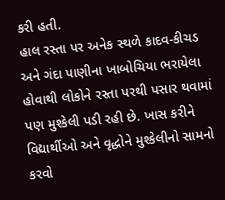કરી હતી.
હાલ રસ્તા પર અનેક સ્થળે કાદવ-કીચડ અને ગંદા પાણીના ખાબોચિયા ભરાયેલા હોવાથી લોકોને રસ્તા પરથી પસાર થવામાં પણ મુશ્કેલી પડી રહી છે. ખાસ કરીને વિદ્યાર્થીઓ અને વૃદ્ધોને મુશ્કેલીનો સામનો કરવો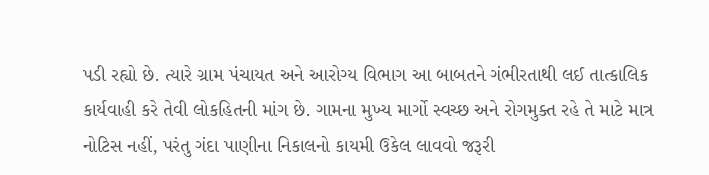પડી રહ્યો છે. ત્યારે ગ્રામ પંચાયત અને આરોગ્ય વિભાગ આ બાબતને ગંભીરતાથી લઈ તાત્કાલિક કાર્યવાહી કરે તેવી લોકહિતની માંગ છે. ગામના મુખ્ય માર્ગો સ્વચ્છ અને રોગમુક્ત રહે તે માટે માત્ર નોટિસ નહીં, પરંતુ ગંદા પાણીના નિકાલનો કાયમી ઉકેલ લાવવો જરૂરી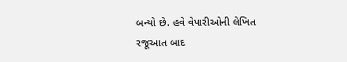બન્યો છે. હવે વેપારીઓની લેખિત રજૂઆત બાદ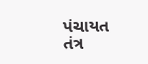પંચાયત તંત્ર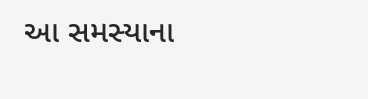આ સમસ્યાના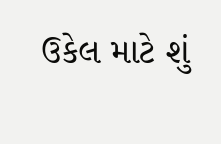ઉકેલ માટે શું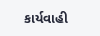કાર્યવાહી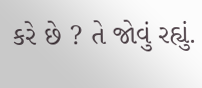કરે છે ? તે જોવું રહ્યું.